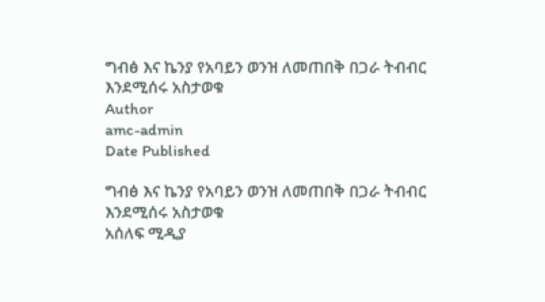ግብፅ እና ኬንያ የአባይን ወንዝ ለመጠበቅ በጋራ ትብብር እንደሚሰሩ አስታወቁ
Author
amc-admin
Date Published

ግብፅ እና ኬንያ የአባይን ወንዝ ለመጠበቅ በጋራ ትብብር እንደሚሰሩ አስታወቁ
አሰለፍ ሚዲያ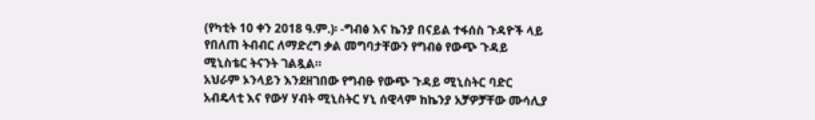(የካቲት 10 ቀን 2018 ዓ.ም.)፡ -ግብፅ እና ኬንያ በናይል ተፋሰስ ጉዳዮች ላይ የበለጠ ትብብር ለማድረግ ቃል መግባታቸውን የግብፅ የውጭ ጉዳይ ሚኒስቴር ትናንት ገልጿል።
አህራም ኦንላይን እንደዘገበው የግብፁ የውጭ ጉዳይ ሚኒስትር ባድር አብዴላቲ እና የውሃ ሃብት ሚኒስትር ሃኒ ሰዊላም ከኬንያ አቻዎቻቸው ሙሳሊያ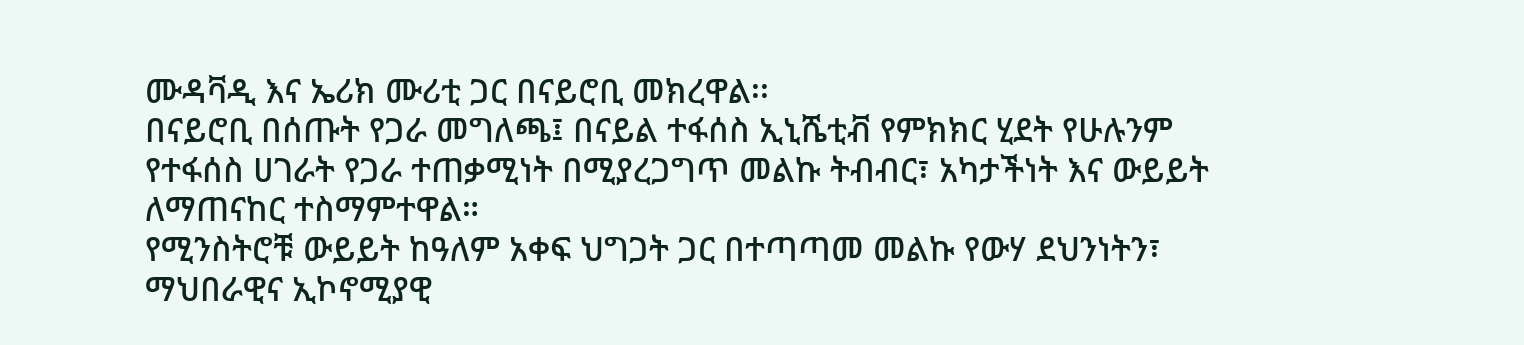ሙዳቫዲ እና ኤሪክ ሙሪቲ ጋር በናይሮቢ መክረዋል፡፡
በናይሮቢ በሰጡት የጋራ መግለጫ፤ በናይል ተፋሰስ ኢኒሼቲቭ የምክክር ሂደት የሁሉንም የተፋሰስ ሀገራት የጋራ ተጠቃሚነት በሚያረጋግጥ መልኩ ትብብር፣ አካታችነት እና ውይይት ለማጠናከር ተስማምተዋል።
የሚንስትሮቹ ውይይት ከዓለም አቀፍ ህግጋት ጋር በተጣጣመ መልኩ የውሃ ደህንነትን፣ ማህበራዊና ኢኮኖሚያዊ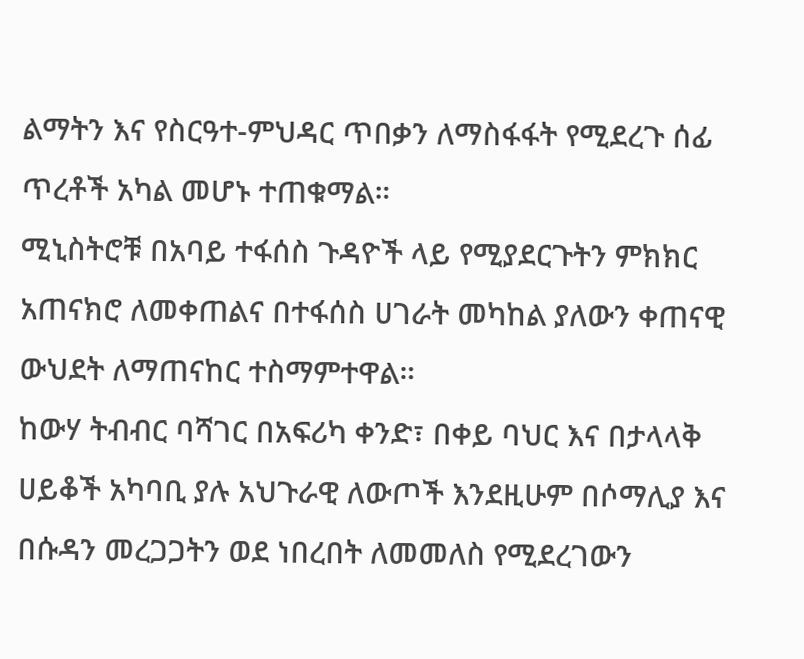ልማትን እና የስርዓተ-ምህዳር ጥበቃን ለማስፋፋት የሚደረጉ ሰፊ ጥረቶች አካል መሆኑ ተጠቁማል።
ሚኒስትሮቹ በአባይ ተፋሰስ ጉዳዮች ላይ የሚያደርጉትን ምክክር አጠናክሮ ለመቀጠልና በተፋሰስ ሀገራት መካከል ያለውን ቀጠናዊ ውህደት ለማጠናከር ተስማምተዋል።
ከውሃ ትብብር ባሻገር በአፍሪካ ቀንድ፣ በቀይ ባህር እና በታላላቅ ሀይቆች አካባቢ ያሉ አህጉራዊ ለውጦች እንደዚሁም በሶማሊያ እና በሱዳን መረጋጋትን ወደ ነበረበት ለመመለስ የሚደረገውን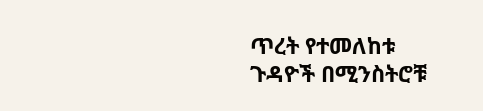ጥረት የተመለከቱ ጉዳዮች በሚንስትሮቹ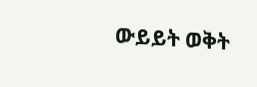ውይይት ወቅት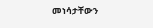መነሳታቸውን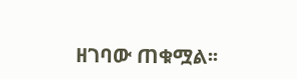ዘገባው ጠቁሟል፡፡